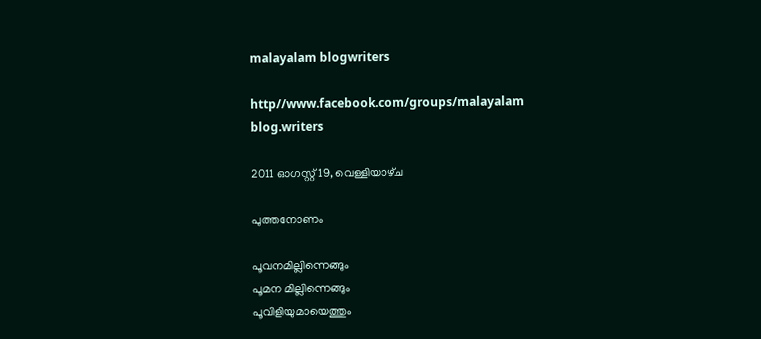malayalam blogwriters

http//www.facebook.com/groups/malayalam blog.writers

2011 ഓഗസ്റ്റ് 19, വെള്ളിയാഴ്‌ച

പുത്തനോണം

പൂവനമില്ലിന്നെങ്ങും
പൂമന മില്ലിന്നെങ്ങും
പൂവിളിയുമായെത്തും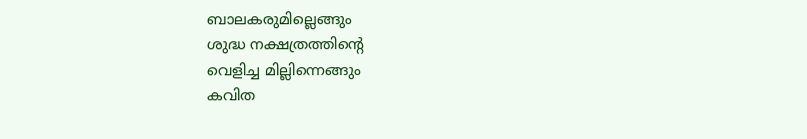ബാലകരുമില്ലെങ്ങും
ശുദ്ധ നക്ഷത്രത്തിന്റെ
വെളിച്ച മില്ലിന്നെങ്ങും
കവിത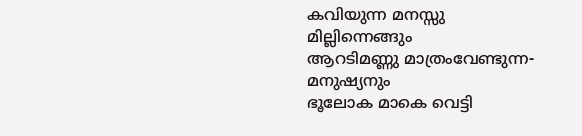കവിയുന്ന മനസ്സു
മില്ലിന്നെങ്ങും
ആറടിമണ്ണു മാത്രംവേണ്ടുന്ന-
മനുഷ്യനും
ഭൂലോക മാകെ വെട്ടി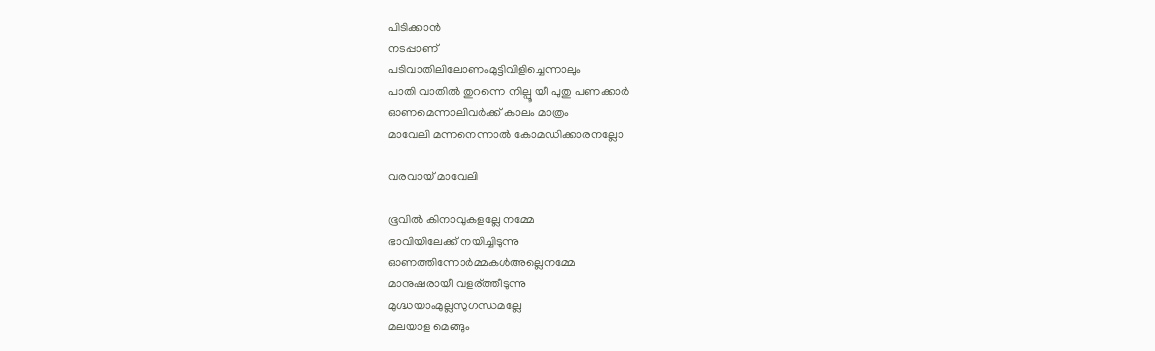പിടിക്കാന്‍
നടപ്പാണ്
പടിവാതിലിലോണംമുട്ടിവിളിച്ചെന്നാലും
പാതി വാതില്‍ തുറന്നെ നില്പൂ യീ പുതു പണക്കാര്‍
ഓണമെന്നാലിവര്‍ക്ക് കാലം മാത്രം
മാവേലി മന്നനെന്നാല്‍ കോമഡിക്കാരനല്ലോ

വരവായ് മാവേലി

ഭൂവില്‍ കിനാവുകളല്ലേ നമ്മേ
ഭാവിയിലേക്ക് നയിച്ചിടുന്നു
ഓണത്തിന്നോര്‍മ്മകള്‍അല്ലെനമ്മേ
മാനുഷരായീ വളര്ത്തീടുന്നു
മുഗ്ദ്ധയാംമുല്ലസുഗന്ധമല്ലേ
മലയാള മെങ്ങും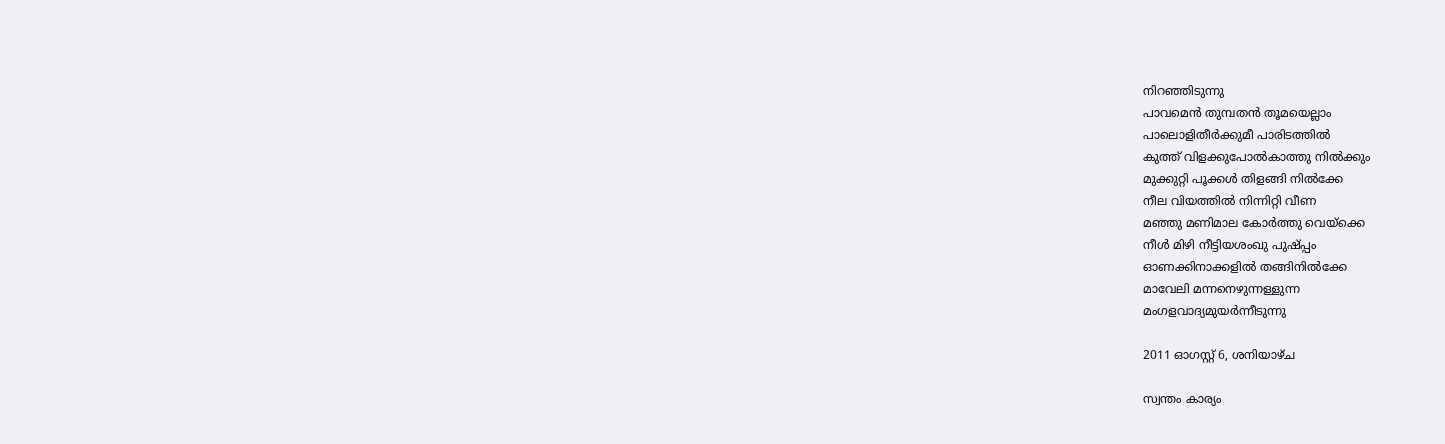നിറഞ്ഞിടുന്നു
പാവമെന്‍ തുമ്പതന്‍ തൂമയെല്ലാം
പാലൊളിതീര്‍ക്കുമീ പാരിടത്തില്‍
കുത്ത് വിളക്കുപോല്‍കാത്തു നില്‍ക്കും
മുക്കുറ്റി പൂക്കള്‍ തിളങ്ങി നില്‍ക്കേ
നീല വിയത്തില്‍ നിന്നിറ്റി വീണ
മഞ്ഞു മണിമാല കോര്‍ത്തു വെയ്ക്കെ
നീള്‍ മിഴി നീട്ടിയശംഖു പുഷ്പ്പം
ഓണക്കിനാക്കളില്‍ തങ്ങിനില്‍ക്കേ
മാവേലി മന്നനെഴുന്നള്ളുന്ന
മംഗളവാദ്യമുയര്‍ന്നീടുന്നു

2011 ഓഗസ്റ്റ് 6, ശനിയാഴ്‌ച

സ്വന്തം കാര്യം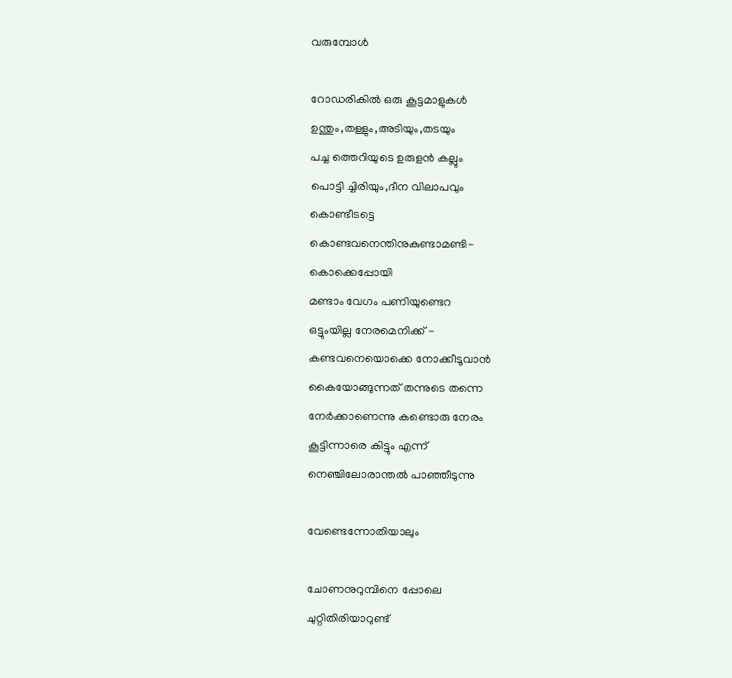വരുമ്പോള്‍

റോഡരികില്‍ ഒരു കൂട്ടമാളുകള്‍
ഉന്തും,തള്ളും,അടിയും,തടയും
പച്ച ത്തെറിയുടെ ഉരുളന്‍ കല്ലും
പൊട്ടി ച്ചിരിയും,ദീന വിലാപവും
കൊണ്ടീടട്ടെ
കൊണ്ടവനെന്തിനുകുണ്ടാമണ്ടി-
കൊക്കെപ്പോയി
മണ്ടാം വേഗം പണിയുണ്ടെറ
ഒട്ടുംയില്ല നേരമെനിക്ക് -
കണ്ടവനെയൊക്കെ നോക്കീടൂവാന്‍
കൈയോങ്ങുന്നത് തന്നുടെ തന്നെ
നേര്‍ക്കാണെന്നു കണ്ടൊരു നേരം
കൂട്ടിന്നാരെ കിട്ടും എന്ന്
നെഞ്ചിലോരാന്തല്‍ പാഞ്ഞീടുന്നു

വേണ്ടെന്നോതിയാലും

ചോണനുറുമ്പിനെ പ്പോലെ
ചുറ്റിതിരിയാറുണ്ട്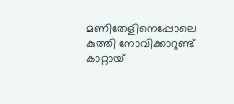മണിതേളിനെപ്പോലെ
കുത്തി നോവിക്കാറുണ്ട്
കാറ്റായ്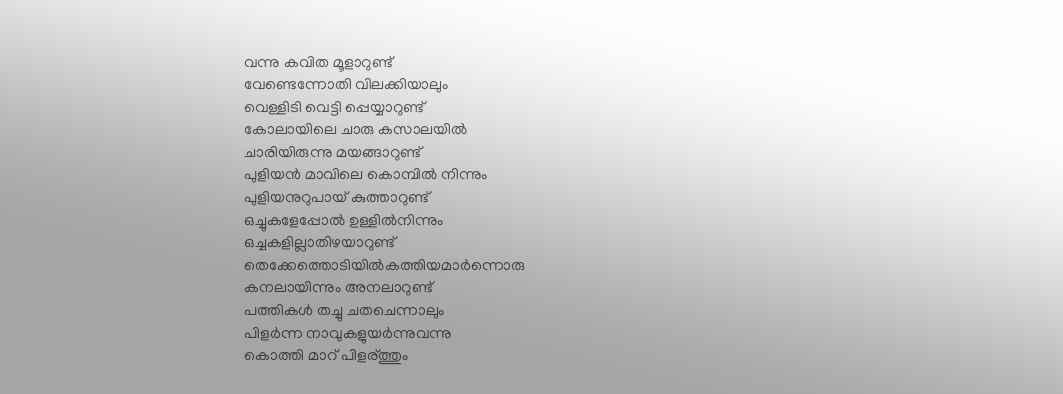വന്നു കവിത മൂളാറുണ്ട്‌
വേണ്ടെന്നോതി വിലക്കിയാലും
വെള്ളിടി വെട്ടി പ്പെയ്യാറുണ്ട്
കോലായിലെ ചാരു കസാലയില്‍
ചാരിയിരുന്നു മയങ്ങാറുണ്ട്
പുളിയന്‍ മാവിലെ കൊമ്പില്‍ നിന്നും
പുളിയനുറുപായ് കുത്താറുണ്ട്
ഒച്ചുകളേപ്പോൽ ഉള്ളില്‍നിന്നും
ഒച്ചകളില്ലാതിഴയാറുണ്ട്‌
തെക്കേത്തൊടിയില്‍കത്തിയമാര്‍ന്നൊരു
കനലായിന്നും അനലാറുണ്ട്‌
പത്തികള്‍ തച്ചു ചതചെന്നാലും
പിളര്‍ന്ന നാവുകളുയര്‍ന്നുവന്നു
കൊത്തി മാറ് പിളര്ത്തും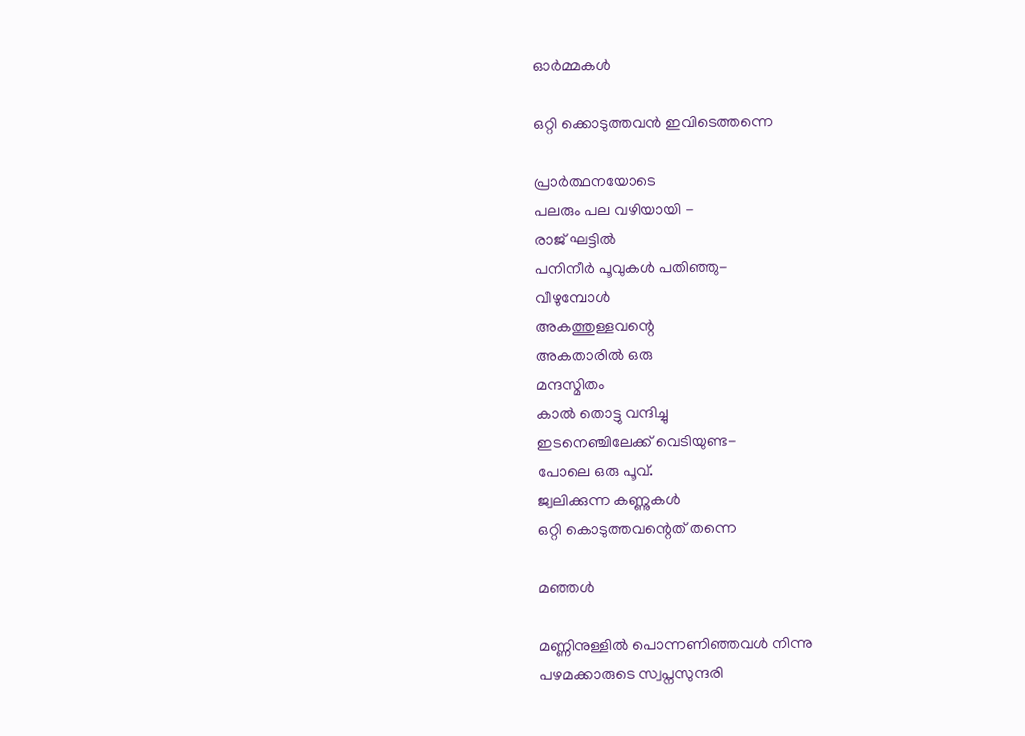ഓര്‍മ്മകള്‍

ഒറ്റി ക്കൊടുത്തവന്‍ ഇവിടെത്തന്നെ

പ്രാർത്ഥനയോടെ
പലരും പല വഴിയായി -
രാജ് ഘട്ടില്‍
പനിനീര്‍ പൂവുകള്‍ പതിഞ്ഞു-
വീഴുമ്പോള്‍
അകത്തുള്ളവന്റെ
അകതാരില്‍ ഒരു
മന്ദസ്മിതം
കാല്‍ തൊട്ടു വന്ദിച്ചു
ഇടനെഞ്ചിലേക്ക്‌ വെടിയുണ്ട-
പോലെ ഒരു പൂവ്.
ജ്വലിക്കുന്ന കണ്ണുകള്‍
ഒറ്റി കൊടുത്തവന്റെത് തന്നെ

മഞ്ഞള്‍

മണ്ണിനുള്ളില്‍ പൊന്നണിഞ്ഞവൾ നിന്നു
പഴമക്കാരുടെ സ്വപ്നസുന്ദരി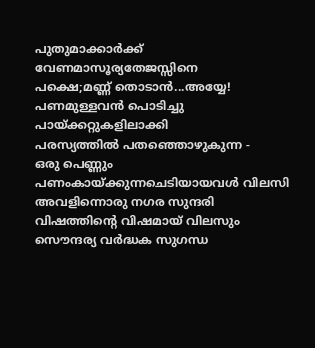പുതുമാക്കാര്‍ക്ക് വേണമാസൂര്യതേജസ്സിനെ
പക്ഷെ;മണ്ണ് തൊടാന്‍...അയ്യേ!
പണമുള്ളവന്‍ പൊടിച്ചു പായ്ക്കറ്റുകളിലാക്കി
പരസ്യത്തില്‍ പതഞ്ഞൊഴുകുന്ന -
ഒരു പെണ്ണും
പണംകായ്ക്കുന്നചെടിയായവൾ വിലസി
അവളിന്നൊരു നഗര സുന്ദരി
വിഷത്തിന്റെ വിഷമായ്‌ വിലസും
സൌന്ദര്യ വര്‍ദ്ധക സുഗന്ധ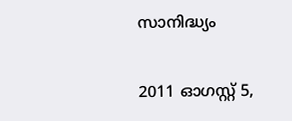സാനിദ്ധ്യം

2011 ഓഗസ്റ്റ് 5,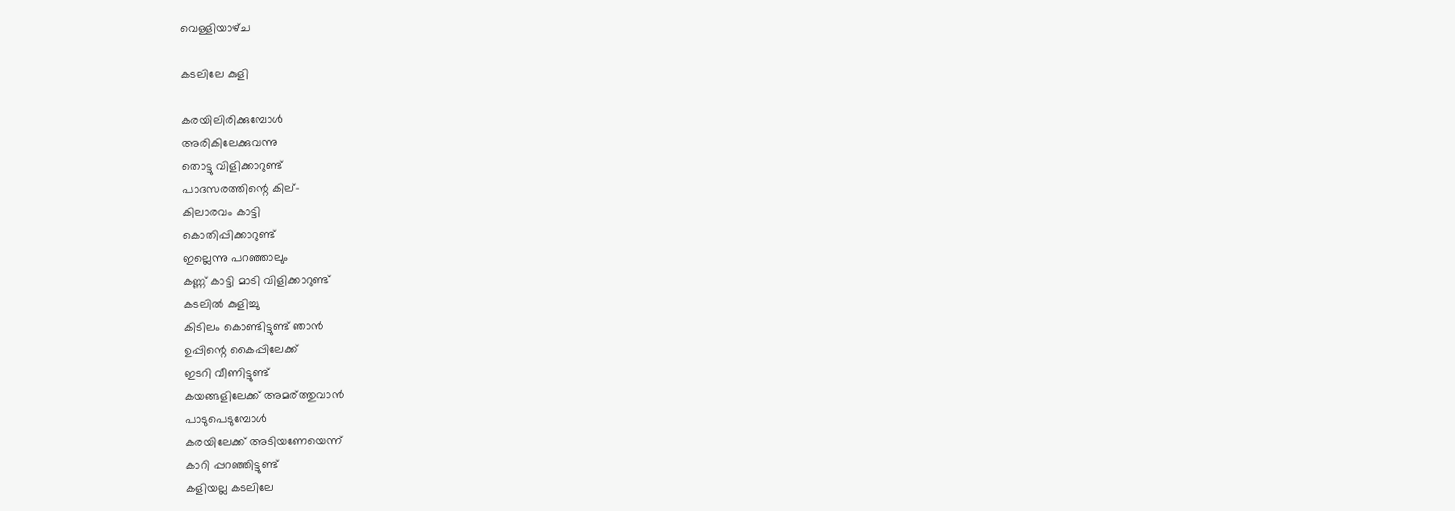വെള്ളിയാഴ്‌ച

കടലിലേ കുളി

കരയിലിരിക്കുമ്പോള്‍
അരികിലേക്കുവന്നു
തൊട്ടു വിളിക്കാറുണ്ട്
പാദസരത്തിന്റെ കില്-
കിലാരവം കാട്ടി
കൊതിപ്പിക്കാറുണ്ട്
ഇല്ലെന്നു പറഞ്ഞാലും
കണ്ണ് കാട്ടി മാടി വിളിക്കാറുണ്ട്
കടലില്‍ കുളിച്ചു
കിടിലം കൊണ്ടിട്ടുണ്ട് ഞാന്‍
ഉപ്പിന്റെ കൈപ്പിലേക്ക്
ഇടറി വീണിട്ടുണ്ട്
കയങ്ങളിലേക്ക് അമര്ത്തുവാന്‍
പാടുപെടുമ്പോള്‍
കരയിലേക്ക് അടിയണേയെന്ന്
കാറി പ്പറഞ്ഞിട്ടുണ്ട്
കളിയല്ല കടലിലേ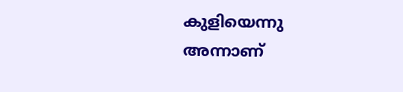കുളിയെന്നു
അന്നാണ്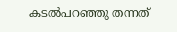കടൽപറഞ്ഞു തന്നത്